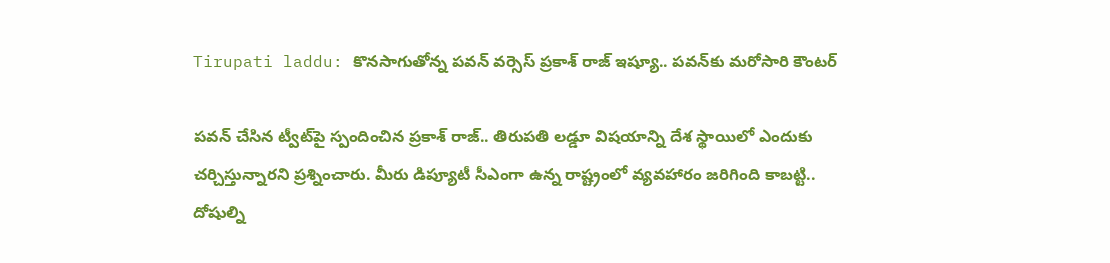Tirupati laddu: కొనసాగుతోన్న పవన్‌ వర్సెస్‌ ప్రకాశ్‌ రాజ్‌ ఇష్యూ.. పవన్‌కు మరోసారి కౌంటర్‌

పవన్‌ చేసిన ట్వీట్‌పై స్పందించిన ప్రకాశ్‌ రాజ్‌.. తిరుపతి లడ్డూ విషయాన్ని దేశ స్థాయిలో ఎందుకు చర్చిస్తున్నారని ప్రశ్నించారు. మీరు డిప్యూటీ సీఎంగా ఉన్న రాష్ట్రంలో వ్యవహారం జరిగింది కాబట్టి.. దోషుల్ని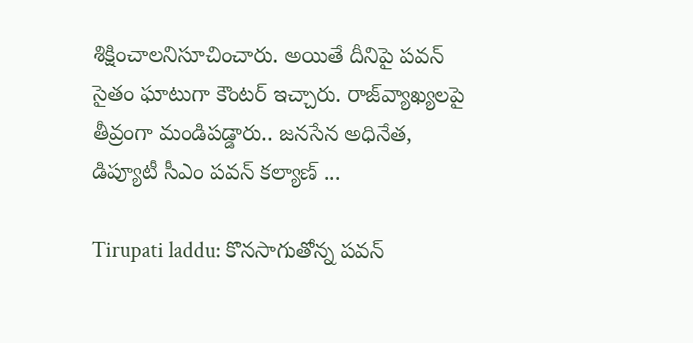శిక్షించాలనిసూచించారు. అయితే దీనిపై పవన్‌ సైతం ఘాటుగా కౌంటర్‌ ఇచ్చారు. రాజ్‌వ్యాఖ్యలపై తీవ్రంగా మండిపడ్డారు.. జనసేన అధినేత, డిప్యూటీ సీఎం పవన్ కల్యాణ్ ...

Tirupati laddu: కొనసాగుతోన్న పవన్‌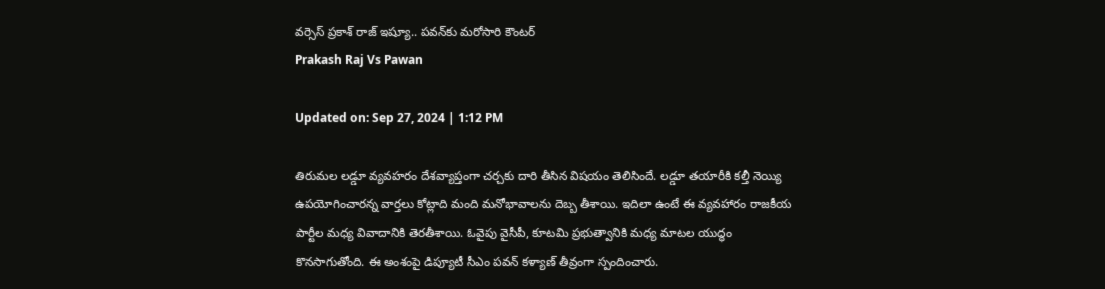వర్సెస్‌ ప్రకాశ్‌ రాజ్‌ ఇష్యూ.. పవన్‌కు మరోసారి కౌంటర్‌
Prakash Raj Vs Pawan

Updated on: Sep 27, 2024 | 1:12 PM

తిరుమల లడ్డూ వ్యవహరం దేశవ్యాప్తంగా చర్చకు దారి తీసిన విషయం తెలిసిందే. లడ్డూ తయారీకి కల్తీ నెయ్యి ఉపయోగించారన్న వార్తలు కోట్లాది మంది మనోభావాలను దెబ్బ తీశాయి. ఇదిలా ఉంటే ఈ వ్యవహారం రాజకీయ పార్టీల మధ్య వివాదానికి తెరతీశాయి. ఓవైపు వైసీపీ, కూటమి ప్రభుత్వానికి మధ్య మాటల యుద్ధం కొనసాగుతోంది. ఈ అంశంపై డిప్యూటీ సీఎం పవన్‌ కళ్యాణ్‌ తీవ్రంగా స్పందించారు.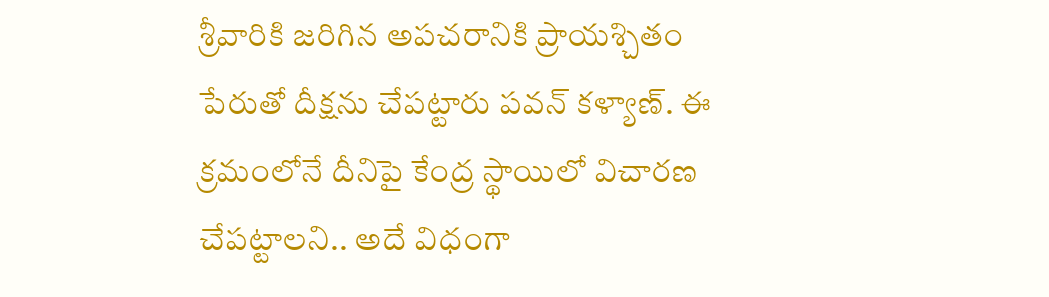శ్రీవారికి జరిగిన అపచరానికి ప్రాయశ్చితం పేరుతో దీక్షను చేపట్టారు పవన్ కళ్యాణ్‌. ఈ క్రమంలోనే దీనిపై కేంద్ర స్థాయిలో విచారణ చేపట్టాలని.. అదే విధంగా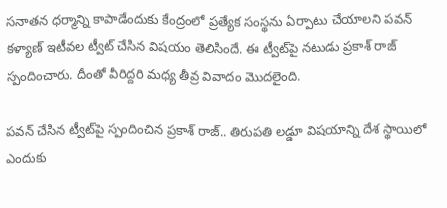సనాతన ధర్మాన్ని కాపాడేందుకు కేంద్రంలో ప్రత్యేక సంస్థను ఏర్పాటు చేయాలని పవన్ కళ్యాణ్ ఇటీవల ట్వీట్‌ చేసిన విషయం తెలిసిందే. ఈ ట్వీట్‌పై నటుడు ప్రకాశ్‌ రాజ్‌ స్పందించారు. దీంతో వీరిద్దరి మధ్య తీవ్ర వివాదం మొదలైంది.

పవన్‌ చేసిన ట్వీట్‌పై స్పందించిన ప్రకాశ్‌ రాజ్‌.. తిరుపతి లడ్డూ విషయాన్ని దేశ స్థాయిలో ఎందుకు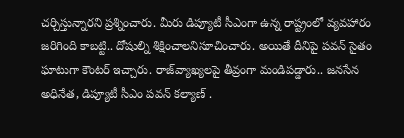చర్చిస్తున్నారని ప్రశ్నించారు. మీరు డిప్యూటీ సీఎంగా ఉన్న రాష్ట్రంలో వ్యవహారం జరిగింది కాబట్టి.. దోషుల్ని శిక్షించాలనిసూచించారు. అయితే దీనిపై పవన్‌ సైతం ఘాటుగా కౌంటర్‌ ఇచ్చారు. రాజ్‌వ్యాఖ్యలపై తీవ్రంగా మండిపడ్డారు.. జనసేన అధినేత, డిప్యూటీ సీఎం పవన్ కల్యాణ్ .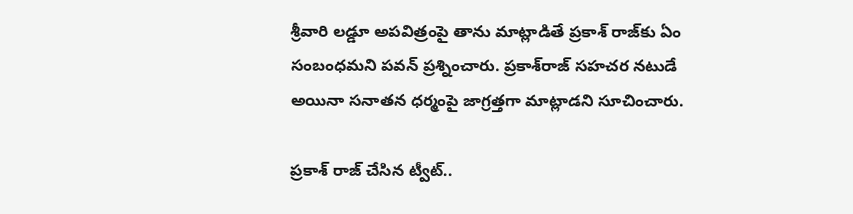శ్రీవారి లడ్డూ అపవిత్రంపై తాను మాట్లాడితే ప్రకాశ్ రాజ్‌కు ఏం సంబంధమని పవన్ ప్రశ్నించారు. ప్రకాశ్‌రాజ్ సహచర నటుడే అయినా సనాతన ధర్మంపై జాగ్రత్తగా మాట్లాడని సూచించారు.

ప్రకాశ్ రాజ్ చేసిన ట్వీట్..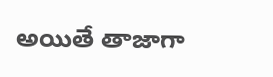అయితే తాజాగా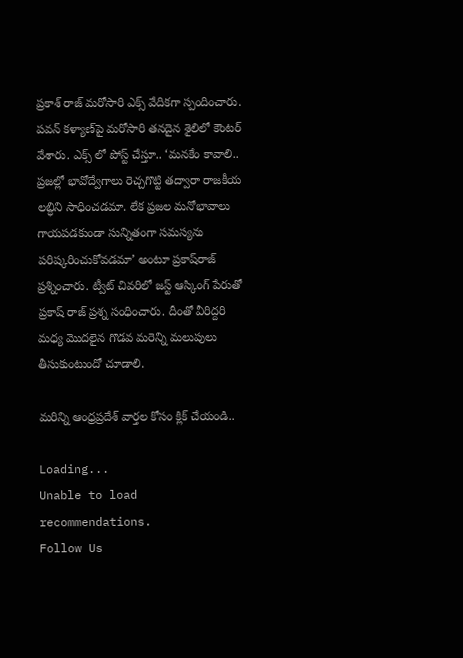ప్రకాశ్‌ రాజ్‌ మరోసారి ఎక్స్‌ వేదికగా స్పందించారు. పవన్‌ కళ్యాణ్‌పై మరోసారి తనదైన శైలిలో కౌంటర్‌ వేశారు. ఎక్స్‌ లో పోస్ట్‌ చేస్తూ.. ‘మనకేం కావాలి.. ప్రజల్లో భావోద్వేగాలు రెచ్చగొట్టి తద్వారా రాజకీయ లబ్ధిని సాధించడమా. లేక ప్రజల మనోభావాలు గాయపడకుండా సున్నితంగా సమస్యను పరిష్కరించుకోవడమా’ అంటూ ప్రకాష్‌రాజ్‌ ప్రశ్నించారు. ట్వీట్‌ చివరిలో జస్ట్‌ ఆస్కింగ్ పేరుతో ప్రకాష్‌ రాజ్‌ ప్రశ్న సంధించారు. దీంతో వీరిద్దరి మధ్య మొదలైన గొడవ మరెన్ని మలుపులు తీసుకుంటుందో చూడాలి.

మరిన్ని ఆంధ్రప్రదేశ్ వార్తల కోసం క్లిక్ చేయండి..

Loading...
Unable to load recommendations.
Follow Us